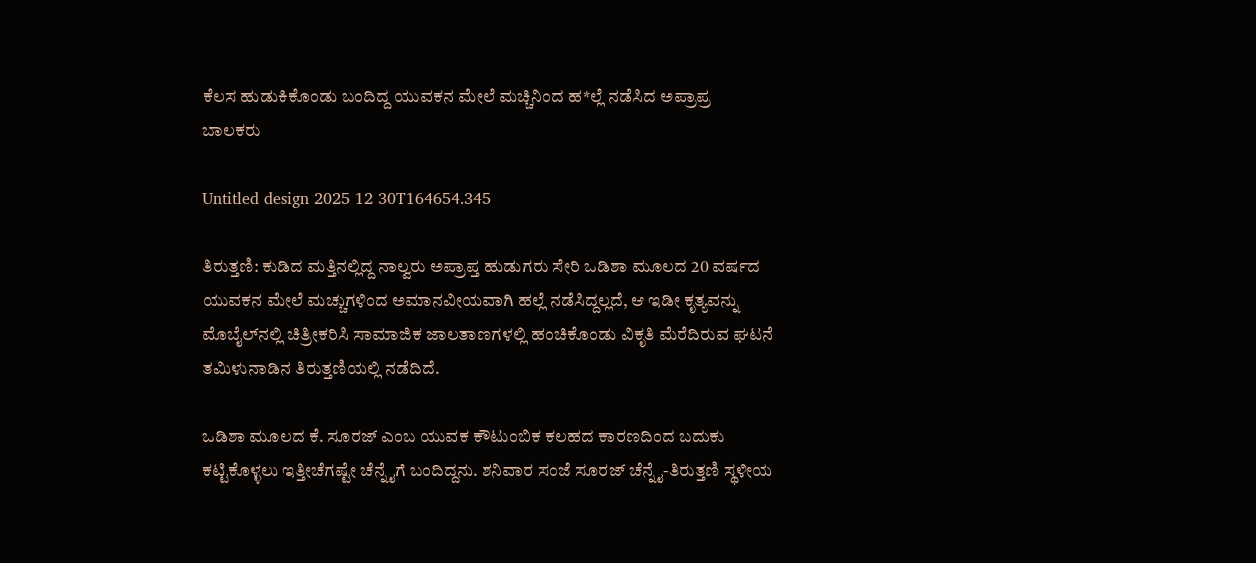ಕೆಲಸ ಹುಡುಕಿಕೊಂಡು ಬಂದಿದ್ದ ಯುವಕನ ಮೇಲೆ ಮಚ್ಚಿನಿಂದ ಹ*ಲ್ಲೆ ನಡೆಸಿದ ಅಪ್ರಾಪ್ರ ಬಾಲಕರು

Untitled design 2025 12 30T164654.345

ತಿರುತ್ತಣಿ: ಕುಡಿದ ಮತ್ತಿನಲ್ಲಿದ್ದ ನಾಲ್ವರು ಅಪ್ರಾಪ್ತ ಹುಡುಗರು ಸೇರಿ ಒಡಿಶಾ ಮೂಲದ 20 ವರ್ಷದ ಯುವಕನ ಮೇಲೆ ಮಚ್ಚುಗಳಿಂದ ಅಮಾನವೀಯವಾಗಿ ಹಲ್ಲೆ ನಡೆಸಿದ್ದಲ್ಲದೆ, ಆ ಇಡೀ ಕೃತ್ಯವನ್ನು ಮೊಬೈಲ್‌ನಲ್ಲಿ ಚಿತ್ರೀಕರಿಸಿ ಸಾಮಾಜಿಕ ಜಾಲತಾಣಗಳಲ್ಲಿ ಹಂಚಿಕೊಂಡು ವಿಕೃತಿ ಮೆರೆದಿರುವ ಘಟನೆ ತಮಿಳುನಾಡಿನ ತಿರುತ್ತಣಿಯಲ್ಲಿ ನಡೆದಿದೆ.

ಒಡಿಶಾ ಮೂಲದ ಕೆ. ಸೂರಜ್ ಎಂಬ ಯುವಕ ಕೌಟುಂಬಿಕ ಕಲಹದ ಕಾರಣದಿಂದ ಬದುಕು ಕಟ್ಟಿಕೊಳ್ಳಲು ಇತ್ತೀಚೆಗಷ್ಟೇ ಚೆನ್ನೈಗೆ ಬಂದಿದ್ದನು. ಶನಿವಾರ ಸಂಜೆ ಸೂರಜ್ ಚೆನ್ನೈ-ತಿರುತ್ತಣಿ ಸ್ಥಳೀಯ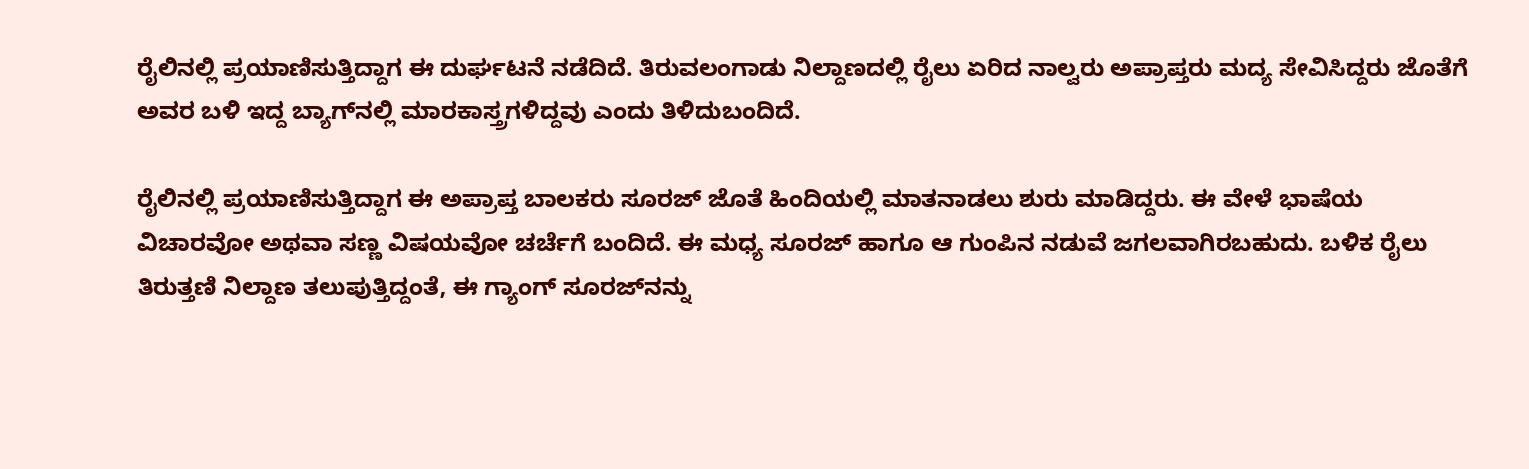ರೈಲಿನಲ್ಲಿ ಪ್ರಯಾಣಿಸುತ್ತಿದ್ದಾಗ ಈ ದುರ್ಘಟನೆ ನಡೆದಿದೆ. ತಿರುವಲಂಗಾಡು ನಿಲ್ದಾಣದಲ್ಲಿ ರೈಲು ಏರಿದ ನಾಲ್ವರು ಅಪ್ರಾಪ್ತರು ಮದ್ಯ ಸೇವಿಸಿದ್ದರು ಜೊತೆಗೆ ಅವರ ಬಳಿ ಇದ್ದ ಬ್ಯಾಗ್‌ನಲ್ಲಿ ಮಾರಕಾಸ್ತ್ರಗಳಿದ್ದವು ಎಂದು ತಿಳಿದುಬಂದಿದೆ.

ರೈಲಿನಲ್ಲಿ ಪ್ರಯಾಣಿಸುತ್ತಿದ್ದಾಗ ಈ ಅಪ್ರಾಪ್ತ ಬಾಲಕರು ಸೂರಜ್ ಜೊತೆ ಹಿಂದಿಯಲ್ಲಿ ಮಾತನಾಡಲು ಶುರು ಮಾಡಿದ್ದರು. ಈ ವೇಳೆ ಭಾಷೆಯ ವಿಚಾರವೋ ಅಥವಾ ಸಣ್ಣ ವಿಷಯವೋ ಚರ್ಚೆಗೆ ಬಂದಿದೆ. ಈ ಮಧ್ಯ ಸೂರಜ್‌ ಹಾಗೂ ಆ ಗುಂಪಿನ ನಡುವೆ ಜಗಲವಾಗಿರಬಹುದು. ಬಳಿಕ ರೈಲು ತಿರುತ್ತಣಿ ನಿಲ್ದಾಣ ತಲುಪುತ್ತಿದ್ದಂತೆ, ಈ ಗ್ಯಾಂಗ್ ಸೂರಜ್‌ನನ್ನು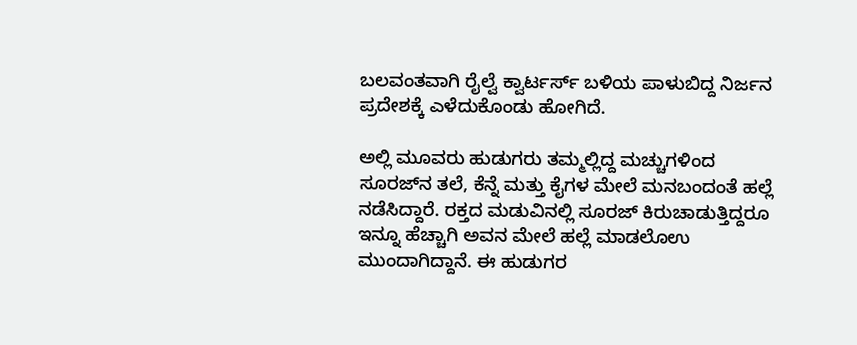ಬಲವಂತವಾಗಿ ರೈಲ್ವೆ ಕ್ವಾರ್ಟರ್ಸ್ ಬಳಿಯ ಪಾಳುಬಿದ್ದ ನಿರ್ಜನ ಪ್ರದೇಶಕ್ಕೆ ಎಳೆದುಕೊಂಡು ಹೋಗಿದೆ.

ಅಲ್ಲಿ ಮೂವರು ಹುಡುಗರು ತಮ್ಮಲ್ಲಿದ್ದ ಮಚ್ಚುಗಳಿಂದ ಸೂರಜ್‌ನ ತಲೆ, ಕೆನ್ನೆ ಮತ್ತು ಕೈಗಳ ಮೇಲೆ ಮನಬಂದಂತೆ ಹಲ್ಲೆ ನಡೆಸಿದ್ದಾರೆ. ರಕ್ತದ ಮಡುವಿನಲ್ಲಿ ಸೂರಜ್ ಕಿರುಚಾಡುತ್ತಿದ್ದರೂ ಇನ್ನೂ ಹೆಚ್ಚಾಗಿ ಅವನ ಮೇಲೆ ಹಲ್ಲೆ ಮಾಡಲೊಉ ಮುಂದಾಗಿದ್ದಾನೆ. ಈ ಹುಡುಗರ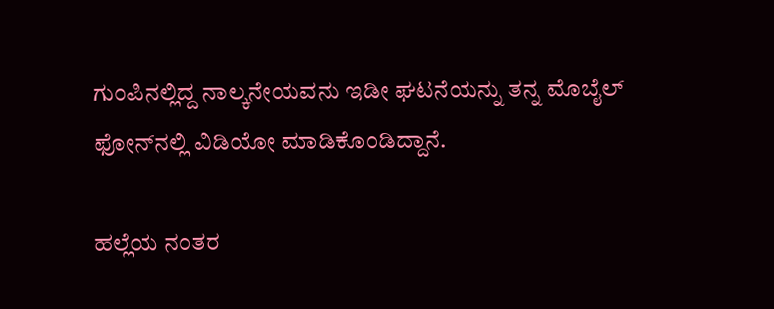ಗುಂಪಿನಲ್ಲಿದ್ದ ನಾಲ್ಕನೇಯವನು ಇಡೀ ಘಟನೆಯನ್ನು ತನ್ನ ಮೊಬೈಲ್ ಫೋನ್‌ನಲ್ಲಿ ವಿಡಿಯೋ ಮಾಡಿಕೊಂಡಿದ್ದಾನೆ.

ಹಲ್ಲೆಯ ನಂತರ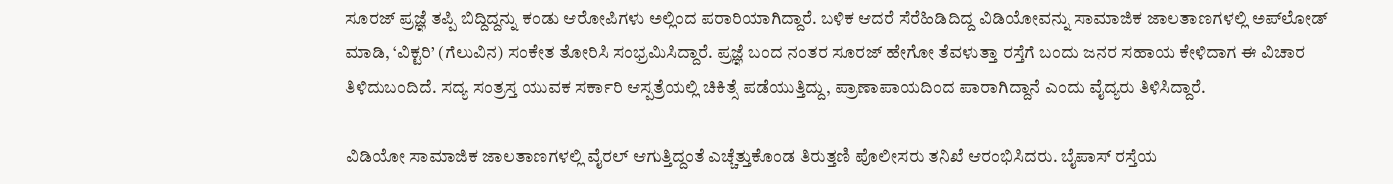ಸೂರಜ್ ಪ್ರಜ್ಞೆ ತಪ್ಪಿ ಬಿದ್ದಿದ್ದನ್ನು ಕಂಡು ಆರೋಪಿಗಳು ಅಲ್ಲಿಂದ ಪರಾರಿಯಾಗಿದ್ದಾರೆ. ಬಳಿಕ ಆದರೆ ಸೆರೆಹಿಡಿದಿದ್ದ ವಿಡಿಯೋವನ್ನು ಸಾಮಾಜಿಕ ಜಾಲತಾಣಗಳಲ್ಲಿ ಅಪ್‌ಲೋಡ್ ಮಾಡಿ, ‘ವಿಕ್ಟರಿ’ (ಗೆಲುವಿನ) ಸಂಕೇತ ತೋರಿಸಿ ಸಂಭ್ರಮಿಸಿದ್ದಾರೆ. ಪ್ರಜ್ಞೆ ಬಂದ ನಂತರ ಸೂರಜ್ ಹೇಗೋ ತೆವಳುತ್ತಾ ರಸ್ತೆಗೆ ಬಂದು ಜನರ ಸಹಾಯ ಕೇಳಿದಾಗ ಈ ವಿಚಾರ ತಿಳಿದುಬಂದಿದೆ. ಸದ್ಯ ಸಂತ್ರಸ್ತ ಯುವಕ ಸರ್ಕಾರಿ ಆಸ್ಪತ್ರೆಯಲ್ಲಿ ಚಿಕಿತ್ಸೆ ಪಡೆಯುತ್ತಿದ್ದು, ಪ್ರಾಣಾಪಾಯದಿಂದ ಪಾರಾಗಿದ್ದಾನೆ ಎಂದು ವೈದ್ಯರು ತಿಳಿಸಿದ್ದಾರೆ.

ವಿಡಿಯೋ ಸಾಮಾಜಿಕ ಜಾಲತಾಣಗಳಲ್ಲಿ ವೈರಲ್ ಆಗುತ್ತಿದ್ದಂತೆ ಎಚ್ಚೆತ್ತುಕೊಂಡ ತಿರುತ್ತಣಿ ಪೊಲೀಸರು ತನಿಖೆ ಆರಂಭಿಸಿದರು. ಬೈಪಾಸ್ ರಸ್ತೆಯ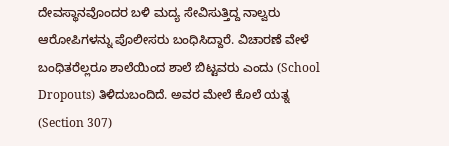ದೇವಸ್ಥಾನವೊಂದರ ಬಳಿ ಮದ್ಯ ಸೇವಿಸುತ್ತಿದ್ದ ನಾಲ್ವರು ಆರೋಪಿಗಳನ್ನು ಪೊಲೀಸರು ಬಂಧಿಸಿದ್ದಾರೆ. ವಿಚಾರಣೆ ವೇಳೆ ಬಂಧಿತರೆಲ್ಲರೂ ಶಾಲೆಯಿಂದ ಶಾಲೆ ಬಿಟ್ಟವರು ಎಂದು (School Dropouts) ತಿಳಿದುಬಂದಿದೆ. ಅವರ ಮೇಲೆ ಕೊಲೆ ಯತ್ನ (Section 307)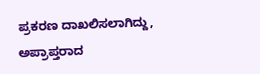ಪ್ರಕರಣ ದಾಖಲಿಸಲಾಗಿದ್ದು, ಅಪ್ರಾಪ್ತರಾದ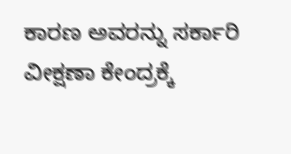ಕಾರಣ ಅವರನ್ನು ಸರ್ಕಾರಿ ವೀಕ್ಷಣಾ ಕೇಂದ್ರಕ್ಕೆ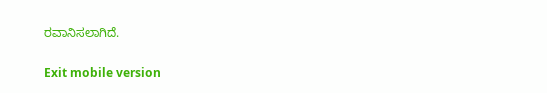ರವಾನಿಸಲಾಗಿದೆ.

Exit mobile version